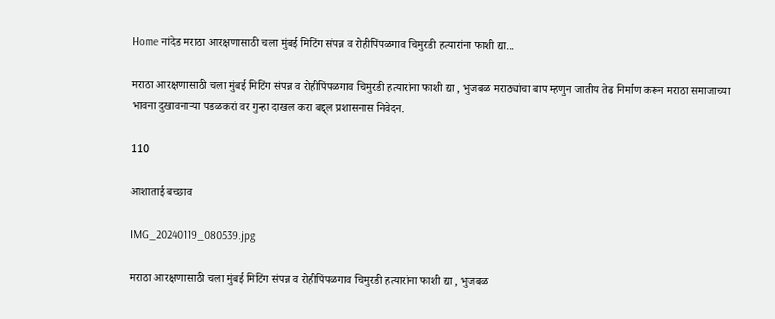Home नांदेड मराठा आरक्षणासाठी चला मुंबई मिटिंग संपन्न व रोहीपिंपळगाव चिमुरडी हत्यारांना फाशी द्या...

मराठा आरक्षणासाठी चला मुंबई मिटिंग संपन्न व रोहीपिंपळगाव चिमुरडी हत्यारांना फाशी द्या , भुजबळ मराठ्यांचा बाप म्हणुन जातीय तेढ निर्माण करून मराठा समाजाच्या भावना दुखावनाऱ्या पडळकरां वर गुन्हा दाखल करा बद्द्ल प्रशासनास निवेदन.

110

आशाताई बच्छाव

IMG_20240119_080539.jpg

मराठा आरक्षणासाठी चला मुंबई मिटिंग संपन्न व रोहीपिंपळगाव चिमुरडी हत्यारांना फाशी द्या , भुजबळ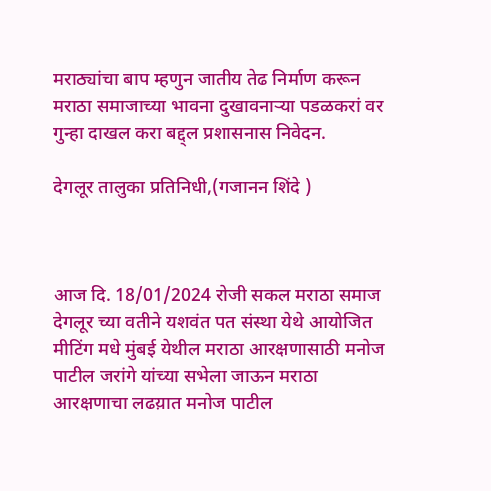मराठ्यांचा बाप म्हणुन जातीय तेढ निर्माण करून मराठा समाजाच्या भावना दुखावनाऱ्या पडळकरां वर गुन्हा दाखल करा बद्द्ल प्रशासनास निवेदन.

देगलूर तालुका प्रतिनिधी,(गजानन शिंदे )



आज दि. 18/01/2024 रोजी सकल मराठा समाज देगलूर च्या वतीने यशवंत पत संस्था येथे आयोजित मीटिंग मधे मुंबई येथील मराठा आरक्षणासाठी मनोज पाटील जरांगे यांच्या सभेला जाऊन मराठा आरक्षणाचा लढय़ात मनोज पाटील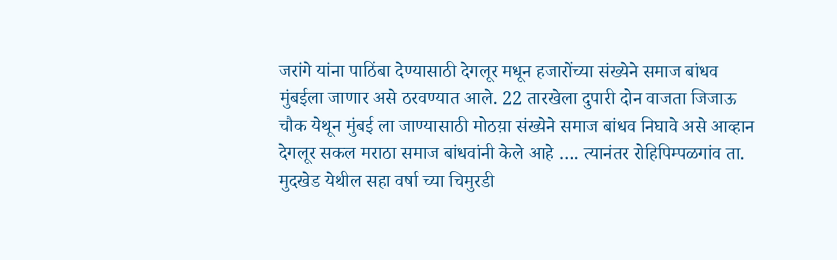जरांगे यांना पाठिंबा देण्यासाठी देगलूर मधून हजारोंच्या संख्येने समाज बांधव मुंबईला जाणार असे ठरवण्यात आले. 22 तारखेला दुपारी दोन वाजता जिजाऊ चौक येथून मुंबई ला जाण्यासाठी मोठय़ा संख्येने समाज बांधव निघावे असे आव्हान देगलूर सकल मराठा समाज बांधवांनी केले आहे …. त्यानंतर रोहिपिम्पळगांव ता. मुदखेड येथील सहा वर्षा च्या चिमुरडी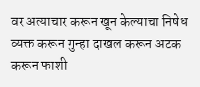वर अत्याचार करून खून केल्याचा निषेध व्यक्त करून गुन्हा दाखल करून अटक करून फाशी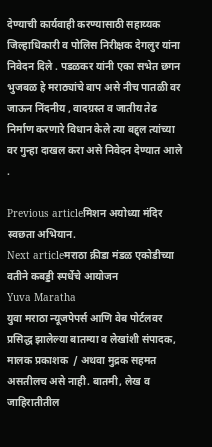देण्याची कार्यवाही करण्यासाठी सहाय्यक जिल्हाधिकारी व पोलिस निरीक्षक देगलुर यांना निवेदन दिले . पडळकर यांनी एका सभेत छगन भुजबळ हे मराठ्यांचे बाप असे नीच पातळी वर जाऊन निंदनीय , वादग्रस्त व जातीय तेढ निर्माण करणारे विधान केले त्या बद्द्ल त्यांच्या वर गुन्हा दाखल करा असे निवेदन देण्यात आले .

Previous articleमिशन अयोध्या मंदिर स्वछता अभियान.
Next articleमराठा क्रीडा मंडळ एकोडीच्या वतीने कबड्डी स्पर्धेचे आयोजन
Yuva Maratha
युवा मराठा न्यूजपेपर्स आणि वेब पोर्टलवर प्रसिद्ध झालेल्या बातम्या व लेखांशी संपादक, मालक प्रकाशक  / अथवा मुद्रक सहमत असतीलच असे नाही. बातमी, लेख व जाहिरातीतील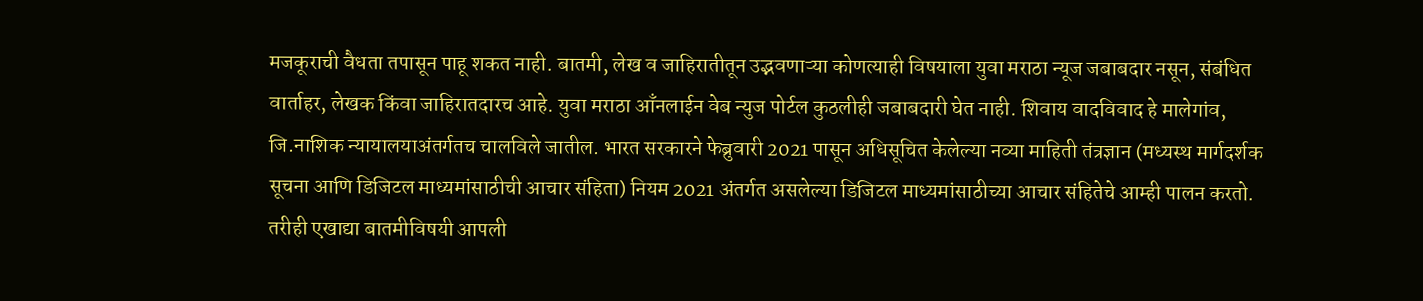मजकूराची वैधता तपासून पाहू शकत नाही. बातमी, लेख व जाहिरातीतून उद्भवणाऱ्या कोणत्याही विषयाला युवा मराठा न्यूज जबाबदार नसून, संबंधित वार्ताहर, लेखक किंवा जाहिरातदारच आहे. युवा मराठा आँनलाईन वेब न्युज पोर्टल कुठलीही जबाबदारी घेत नाही. शिवाय वादविवाद हे मालेगांव, जि.नाशिक न्यायालयाअंतर्गतच चालविले जातील. भारत सरकारने फेब्रुवारी 2021 पासून अधिसूचित केलेल्या नव्या माहिती तंत्रज्ञान (मध्यस्थ मार्गदर्शक सूचना आणि डिजिटल माध्यमांसाठीची आचार संहिता) नियम 2021 अंतर्गत असलेल्या डिजिटल माध्यमांसाठीच्या आचार संहितेचे आम्ही पालन करतो. तरीही एखाद्या बातमीविषयी आपली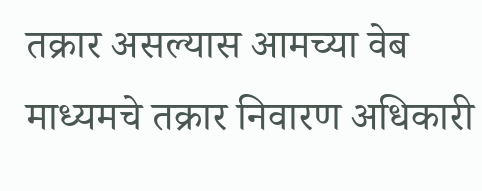तक्रार असल्यास आमच्या वेब माध्यमचे तक्रार निवारण अधिकारी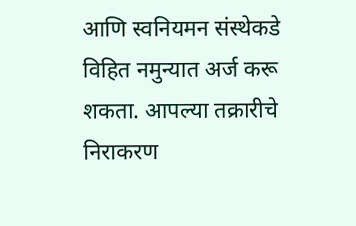आणि स्वनियमन संस्थेकडे विहित नमुन्यात अर्ज करू शकता. आपल्या तक्रारीचे निराकरण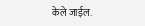केले जाईल.